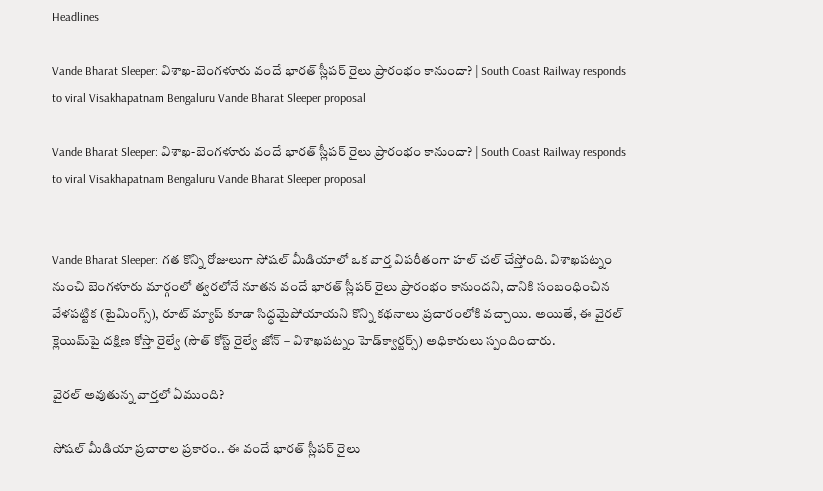Headlines

Vande Bharat Sleeper: విశాఖ-బెంగళూరు వందే భారత్ స్లీపర్ రైలు ప్రారంభం కానుందా? | South Coast Railway responds to viral Visakhapatnam Bengaluru Vande Bharat Sleeper proposal

Vande Bharat Sleeper: విశాఖ-బెంగళూరు వందే భారత్ స్లీపర్ రైలు ప్రారంభం కానుందా? | South Coast Railway responds to viral Visakhapatnam Bengaluru Vande Bharat Sleeper proposal


Vande Bharat Sleeper: గత కొన్ని రోజులుగా సోషల్ మీడియాలో ఒక వార్త విపరీతంగా హల్ చల్ చేస్తోంది. విశాఖపట్నం నుంచి బెంగళూరు మార్గంలో త్వరలోనే నూతన వందే భారత్ స్లీపర్ రైలు ప్రారంభం కానుందని, దానికి సంబంధించిన వేళపట్టిక (టైమింగ్స్), రూట్ మ్యాప్ కూడా సిద్ధమైపోయాయని కొన్ని కథనాలు ప్రచారంలోకి వచ్చాయి. అయితే, ఈ వైరల్ క్లెయిమ్‌పై దక్షిణ కోస్తా రైల్వే (సౌత్ కోస్ట్ రైల్వే జోన్ – విశాఖపట్నం హెడ్‌క్వార్టర్స్) అధికారులు స్పందించారు.

వైరల్ అవుతున్న వార్తలో ఏముంది?

సోషల్ మీడియా ప్రచారాల ప్రకారం.. ఈ వందే భారత్ స్లీపర్ రైలు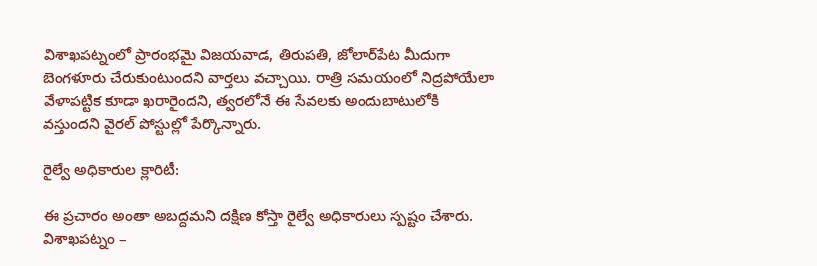విశాఖపట్నంలో ప్రారంభమై విజయవాడ, తిరుపతి, జోలార్‌పేట మీదుగా బెంగళూరు చేరుకుంటుందని వార్తలు వచ్చాయి. రాత్రి సమయంలో నిద్రపోయేలా వేళాపట్టిక కూడా ఖరారైందని, త్వరలోనే ఈ సేవలకు అందుబాటులోకి వస్తుందని వైరల్ పోస్టుల్లో పేర్కొన్నారు.

రైల్వే అధికారుల క్లారిటీ:

ఈ ప్రచారం అంతా అబద్దమని దక్షిణ కోస్తా రైల్వే అధికారులు స్పష్టం చేశారు. విశాఖపట్నం –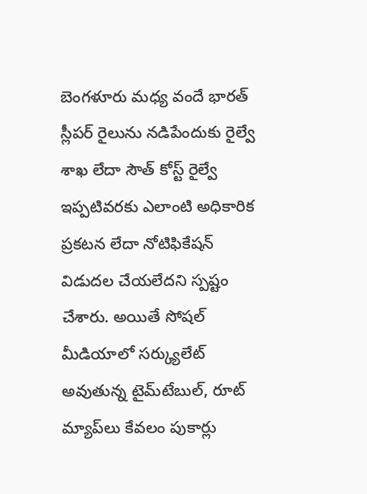బెంగళూరు మధ్య వందే భారత్ స్లీపర్ రైలును నడిపేందుకు రైల్వే శాఖ లేదా సౌత్ కోస్ట్ రైల్వే ఇప్పటివరకు ఎలాంటి అధికారిక ప్రకటన లేదా నోటిఫికేషన్ విడుదల చేయలేదని స్పష్టం చేశారు. అయితే సోషల్‌ మీడియాలో సర్క్యులేట్ అవుతున్న టైమ్‌టేబుల్, రూట్ మ్యాప్‌లు కేవలం పుకార్లు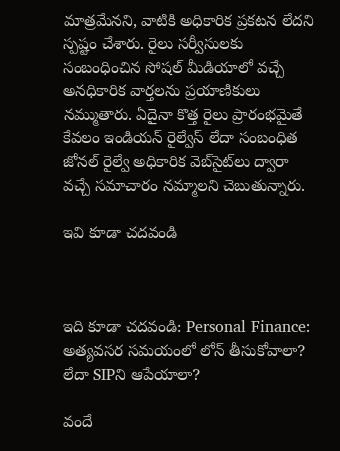మాత్రమేనని, వాటికి అధికారిక ప్రకటన లేదని స్పష్టం చేశారు. రైలు సర్వీసులకు సంబంధించిన సోషల్ మీడియాలో వచ్చే అనధికారిక వార్తలను ప్రయాణికులు నమ్ముతారు. ఏదైనా కొత్త రైలు ప్రారంభమైతే కేవలం ఇండియన్ రైల్వేస్ లేదా సంబంధిత జోనల్ రైల్వే అధికారిక వెబ్‌సైట్‌లు ద్వారా వచ్చే సమాచారం నమ్మాలని చెబుతున్నారు.

ఇవి కూడా చదవండి



ఇది కూడా చదవండి: Personal Finance: అత్యవసర సమయంలో లోన్‌ తీసుకోవాలా? లేదా SIPని ఆపేయాలా?

వందే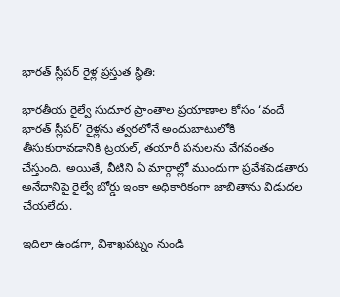భారత్ స్లీపర్ రైళ్ల ప్రస్తుత స్థితి:

భారతీయ రైల్వే సుదూర ప్రాంతాల ప్రయాణాల కోసం ‘వందే భారత్ స్లీపర్’ రైళ్లను త్వరలోనే అందుబాటులోకి తీసుకురావడానికి ట్రయల్, తయారీ పనులను వేగవంతం చేస్తుంది. అయితే, వీటిని ఏ మార్గాల్లో ముందుగా ప్రవేశపెడతారు అనేదానిపై రైల్వే బోర్డు ఇంకా అధికారికంగా జాబితాను విడుదల చేయలేదు.

ఇదిలా ఉండగా, విశాఖపట్నం నుండి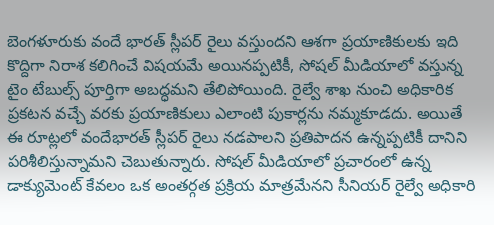బెంగళూరుకు వందే భారత్ స్లీపర్ రైలు వస్తుందని ఆశగా ప్రయాణికులకు ఇది కొద్దిగా నిరాశ కలిగించే విషయమే అయినప్పటికీ, సోషల్ మీడియాలో వస్తున్న టైం టేబుల్స్ పూర్తిగా అబద్ధమని తేలిపోయింది. రైల్వే శాఖ నుంచి అధికారిక ప్రకటన వచ్చే వరకు ప్రయాణికులు ఎలాంటి పుకార్లను నమ్మకూడదు. అయితే ఈ రూట్లలో వందేభారత్ స్లీపర్‌ రైలు నడపాలని ప్రతిపాదన ఉన్నప్పటికీ దానిని పరిశీలిస్తున్నామని చెబుతున్నారు. సోషల్ మీడియాలో ప్రచారంలో ఉన్న డాక్యుమెంట్ కేవలం ఒక అంతర్గత ప్రక్రియ మాత్రమేనని సీనియర్‌ రైల్వే అధికారి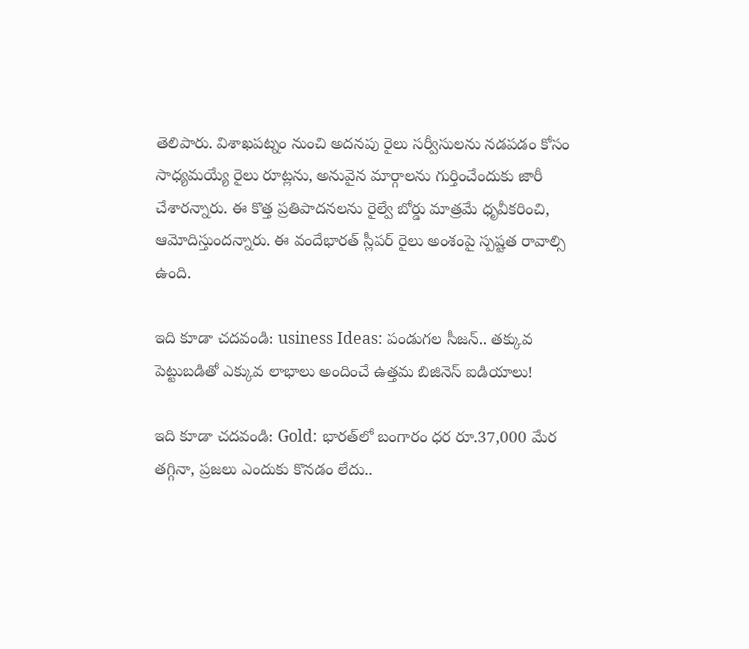తెలిపారు. విశాఖపట్నం నుంచి అదనపు రైలు సర్వీసులను నడపడం కోసం సాధ్యమయ్యే రైలు రూట్లను, అనువైన మార్గాలను గుర్తించేందుకు జారీ చేశారన్నారు. ఈ కొత్త ప్రతిపాదనలను రైల్వే బోర్డు మాత్రమే ధృవీకరించి, ఆమోదిస్తుందన్నారు. ఈ వందేభారత్ స్లీపర్ రైలు అంశంపై స్పష్టత రావాల్సి ఉంది.

ఇది కూడా చదవండి: usiness Ideas: పండుగల సీజన్.. తక్కువ పెట్టుబడితో ఎక్కువ లాభాలు అందించే ఉత్తమ బిజినెస్ ఐడియాలు!

ఇది కూడా చదవండి: Gold: భారత్‌లో బంగారం ధర రూ.37,000 మేర తగ్గినా, ప్రజలు ఎందుకు కొనడం లేదు..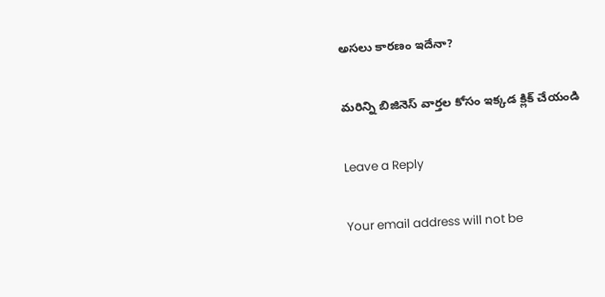అసలు కారణం ఇదేనా?

మరిన్ని బిజినెస్ వార్తల కోసం ఇక్కడ క్లిక్ చేయండి

Leave a Reply

Your email address will not be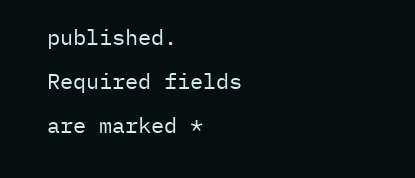published. Required fields are marked *